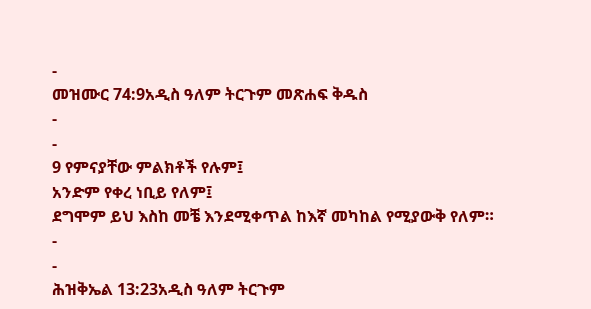-
መዝሙር 74:9አዲስ ዓለም ትርጉም መጽሐፍ ቅዱስ
-
-
9 የምናያቸው ምልክቶች የሉም፤
አንድም የቀረ ነቢይ የለም፤
ደግሞም ይህ እስከ መቼ እንደሚቀጥል ከእኛ መካከል የሚያውቅ የለም።
-
-
ሕዝቅኤል 13:23አዲስ ዓለም ትርጉም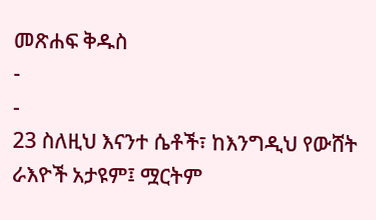መጽሐፍ ቅዱስ
-
-
23 ስለዚህ እናንተ ሴቶች፣ ከእንግዲህ የውሸት ራእዮች አታዩም፤ ሟርትም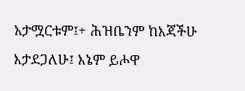አታሟርቱም፤+ ሕዝቤንም ከእጃችሁ እታደጋለሁ፤ እኔም ይሖዋ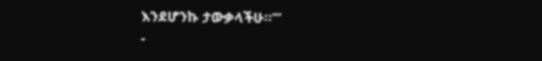እንደሆንኩ ታውቃላችሁ።’”
-